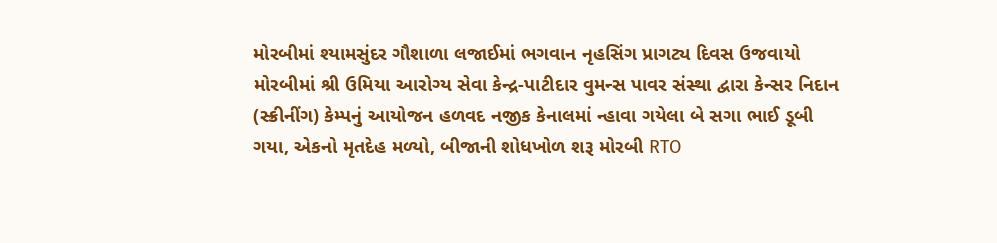મોરબીમાં શ્યામસુંદર ગૌશાળા લજાઈમાં ભગવાન નૃહસિંગ પ્રાગટ્ય દિવસ ઉજવાયો મોરબીમાં શ્રી ઉમિયા આરોગ્ય સેવા કેન્દ્ર-પાટીદાર વુમન્સ પાવર સંસ્થા દ્વારા કેન્સર નિદાન (સ્ક્રીનીંગ) કેમ્પનું આયોજન હળવદ નજીક કેનાલમાં ન્હાવા ગયેલા બે સગા ભાઈ ડૂબી ગયા, એકનો મૃતદેહ મળ્યો, બીજાની શોધખોળ શરૂ મોરબી RTO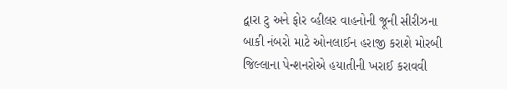દ્વારા ટુ અને ફોર વ્હીલર વાહનોની જૂની સીરીઝના બાકી નંબરો માટે ઓનલાઈન હરાજી કરાશે મોરબી જિલ્લાના પેન્શનરોએ હયાતીની ખરાઈ કરાવવી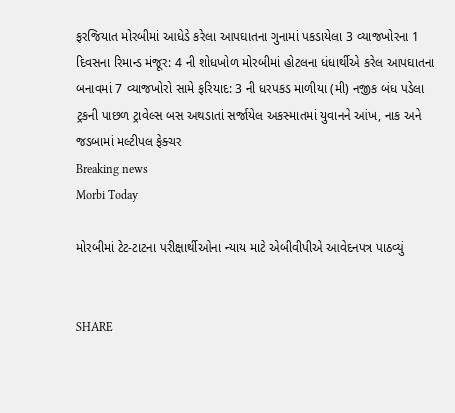ફરજિયાત મોરબીમાં આધેડે કરેલા આપઘાતના ગુનામાં પકડાયેલા 3 વ્યાજખોરના 1 દિવસના રિમાન્ડ મંજૂર: 4 ની શોધખોળ મોરબીમાં હોટલના ધંધાર્થીએ કરેલ આપઘાતના બનાવમાં 7 વ્યાજખોરો સામે ફરિયાદ: 3 ની ધરપકડ માળીયા (મી) નજીક બંધ પડેલા ટ્રકની પાછળ ટ્રાવેલ્સ બસ અથડાતાં સર્જાયેલ અકસ્માતમાં યુવાનને આંખ, નાક અને જડબામાં મલ્ટીપલ ફેક્ચર
Breaking news
Morbi Today

મોરબીમાં ટેટ-ટાટના પરીક્ષાર્થીઓના ન્યાય માટે એબીવીપીએ આવેદનપત્ર પાઠવ્યું


SHARE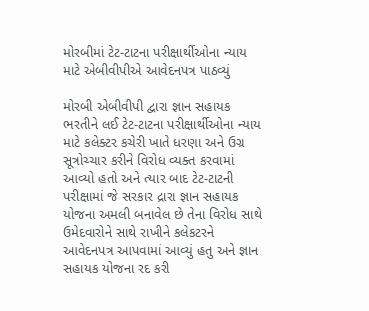મોરબીમાં ટેટ-ટાટના પરીક્ષાર્થીઓના ન્યાય માટે એબીવીપીએ આવેદનપત્ર પાઠવ્યું

મોરબી એબીવીપી દ્વારા જ્ઞાન સહાયક ભરતીને લઈ ટેટ-ટાટના પરીક્ષાર્થીઓના ન્યાય માટે કલેક્ટર કચેરી ખાતે ધરણા અને ઉગ્ર સૂત્રોચ્ચાર કરીને વિરોધ વ્યક્ત કરવામાં આવ્યો હતો અને ત્યાર બાદ ટેટ-ટાટની પરીક્ષામાં જે સરકાર દ્રારા જ્ઞાન સહાયક યોજના અમલી બનાવેલ છે તેના વિરોધ સાથે ઉમેદવારોને સાથે રાખીને કલેકટરને આવેદનપત્ર આપવામાં આવ્યું હતુ અને જ્ઞાન સહાયક યોજના રદ કરી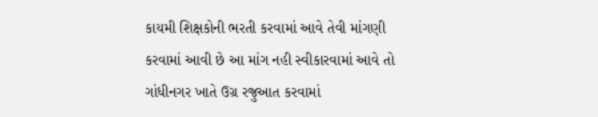કાયમી શિક્ષકોની ભરતી કરવામાં આવે તેવી માંગણી કરવામાં આવી છે આ માંગ નહી સ્વીકારવામાં આવે તો ગાંધીનગર ખાતે ઉગ્ર રજુઆત કરવામાં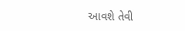આવશે તેવી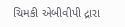ચિમકી એબીવીપી દ્રારા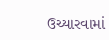ઉચ્યારવામાં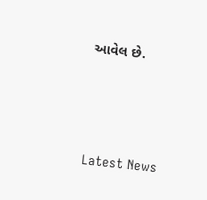આવેલ છે.






Latest News